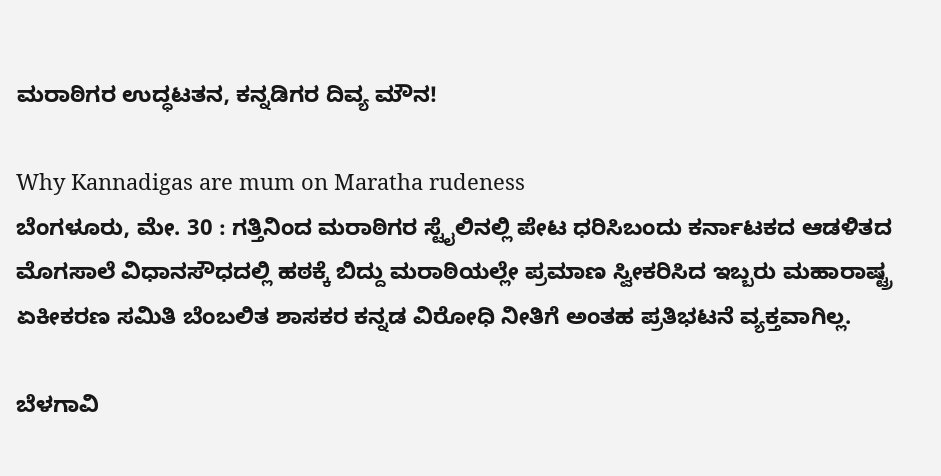ಮರಾಠಿಗರ ಉದ್ಧಟತನ, ಕನ್ನಡಿಗರ ದಿವ್ಯ ಮೌನ!

Why Kannadigas are mum on Maratha rudeness
ಬೆಂಗಳೂರು, ಮೇ. 30 : ಗತ್ತಿನಿಂದ ಮರಾಠಿಗರ ಸ್ಟೈಲಿನಲ್ಲಿ ಪೇಟ ಧರಿಸಿಬಂದು ಕರ್ನಾಟಕದ ಆಡಳಿತದ ಮೊಗಸಾಲೆ ವಿಧಾನಸೌಧದಲ್ಲಿ ಹಠಕ್ಕೆ ಬಿದ್ದು ಮರಾಠಿಯಲ್ಲೇ ಪ್ರಮಾಣ ಸ್ವೀಕರಿಸಿದ ಇಬ್ಬರು ಮಹಾರಾಷ್ಟ್ರ ಏಕೀಕರಣ ಸಮಿತಿ ಬೆಂಬಲಿತ ಶಾಸಕರ ಕನ್ನಡ ವಿರೋಧಿ ನೀತಿಗೆ ಅಂತಹ ಪ್ರತಿಭಟನೆ ವ್ಯಕ್ತವಾಗಿಲ್ಲ.

ಬೆಳಗಾವಿ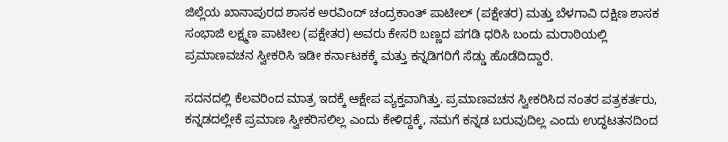ಜಿಲ್ಲೆಯ ಖಾನಾಪುರದ ಶಾಸಕ ಅರವಿಂದ್ ಚಂದ್ರಕಾಂತ್ ಪಾಟೀಲ್ (ಪಕ್ಷೇತರ) ಮತ್ತು ಬೆಳಗಾವಿ ದಕ್ಷಿಣ ಶಾಸಕ ಸಂಭಾಜಿ ಲಕ್ಷ್ಮಣ ಪಾಟೀಲ (ಪಕ್ಷೇತರ) ಅವರು ಕೇಸರಿ ಬಣ್ಣದ ಪಗಡಿ ಧರಿಸಿ ಬಂದು ಮರಾಠಿಯಲ್ಲಿ ಪ್ರಮಾಣವಚನ ಸ್ವೀಕರಿಸಿ ಇಡೀ ಕರ್ನಾಟಕಕ್ಕೆ ಮತ್ತು ಕನ್ನಡಿಗರಿಗೆ ಸೆಡ್ಡು ಹೊಡೆದಿದ್ದಾರೆ.

ಸದನದಲ್ಲಿ ಕೆಲವರಿಂದ ಮಾತ್ರ ಇದಕ್ಕೆ ಆಕ್ಷೇಪ ವ್ಯಕ್ತವಾಗಿತ್ತು. ಪ್ರಮಾಣವಚನ ಸ್ವೀಕರಿಸಿದ ನಂತರ ಪತ್ರಕರ್ತರು, ಕನ್ನಡದಲ್ಲೇಕೆ ಪ್ರಮಾಣ ಸ್ವೀಕರಿಸಲಿಲ್ಲ ಎಂದು ಕೇಳಿದ್ದಕ್ಕೆ, ನಮಗೆ ಕನ್ನಡ ಬರುವುದಿಲ್ಲ ಎಂದು ಉದ್ಧಟತನದಿಂದ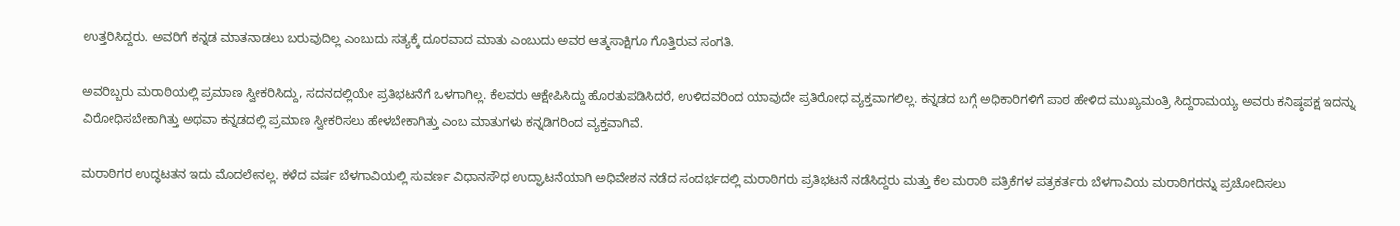ಉತ್ತರಿಸಿದ್ದರು. ಅವರಿಗೆ ಕನ್ನಡ ಮಾತನಾಡಲು ಬರುವುದಿಲ್ಲ ಎಂಬುದು ಸತ್ಯಕ್ಕೆ ದೂರವಾದ ಮಾತು ಎಂಬುದು ಅವರ ಆತ್ಮಸಾಕ್ಷಿಗೂ ಗೊತ್ತಿರುವ ಸಂಗತಿ.

ಅವರಿಬ್ಬರು ಮರಾಠಿಯಲ್ಲಿ ಪ್ರಮಾಣ ಸ್ವೀಕರಿಸಿದ್ದು, ಸದನದಲ್ಲಿಯೇ ಪ್ರತಿಭಟನೆಗೆ ಒಳಗಾಗಿಲ್ಲ. ಕೆಲವರು ಆಕ್ಷೇಪಿಸಿದ್ದು ಹೊರತುಪಡಿಸಿದರೆ, ಉಳಿದವರಿಂದ ಯಾವುದೇ ಪ್ರತಿರೋಧ ವ್ಯಕ್ತವಾಗಲಿಲ್ಲ. ಕನ್ನಡದ ಬಗ್ಗೆ ಅಧಿಕಾರಿಗಳಿಗೆ ಪಾಠ ಹೇಳಿದ ಮುಖ್ಯಮಂತ್ರಿ ಸಿದ್ದರಾಮಯ್ಯ ಅವರು ಕನಿಷ್ಠಪಕ್ಷ ಇದನ್ನು ವಿರೋಧಿಸಬೇಕಾಗಿತ್ತು ಅಥವಾ ಕನ್ನಡದಲ್ಲಿ ಪ್ರಮಾಣ ಸ್ವೀಕರಿಸಲು ಹೇಳಬೇಕಾಗಿತ್ತು ಎಂಬ ಮಾತುಗಳು ಕನ್ನಡಿಗರಿಂದ ವ್ಯಕ್ತವಾಗಿವೆ.

ಮರಾಠಿಗರ ಉದ್ಧಟತನ ಇದು ಮೊದಲೇನಲ್ಲ. ಕಳೆದ ವರ್ಷ ಬೆಳಗಾವಿಯಲ್ಲಿ ಸುವರ್ಣ ವಿಧಾನಸೌಧ ಉದ್ಘಾಟನೆಯಾಗಿ ಅಧಿವೇಶನ ನಡೆದ ಸಂದರ್ಭದಲ್ಲಿ ಮರಾಠಿಗರು ಪ್ರತಿಭಟನೆ ನಡೆಸಿದ್ದರು ಮತ್ತು ಕೆಲ ಮರಾಠಿ ಪತ್ರಿಕೆಗಳ ಪತ್ರಕರ್ತರು ಬೆಳಗಾವಿಯ ಮರಾಠಿಗರನ್ನು ಪ್ರಚೋದಿಸಲು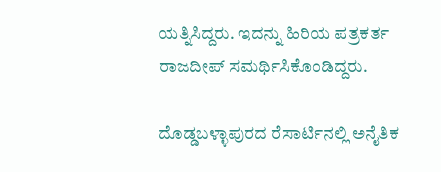ಯತ್ನಿಸಿದ್ದರು. ಇದನ್ನು ಹಿರಿಯ ಪತ್ರಕರ್ತ ರಾಜದೀಪ್ ಸಮರ್ಥಿಸಿಕೊಂಡಿದ್ದರು.

ದೊಡ್ಡಬಳ್ಳಾಪುರದ ರೆಸಾರ್ಟಿನಲ್ಲಿ ಅನೈತಿಕ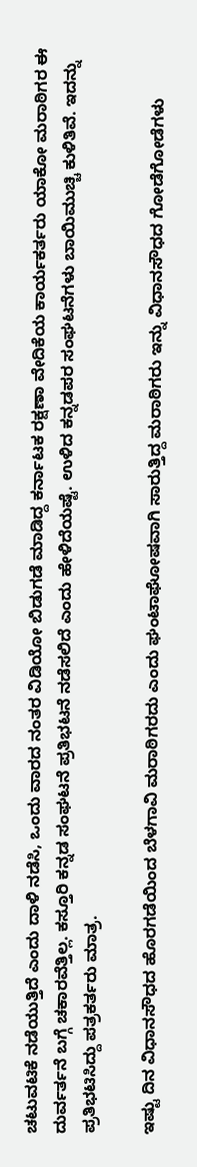ಚಟುವಟಿಕೆ ನಡೆಯುತ್ತಿದೆ ಎಂದು ದಾಳಿ ನಡೆಸಿ, ಒಂದು ವಾರದ ನಂತರ ವಿಡಿಯೋ ಬಿಡುಗಡೆ ಮಾಡಿದ್ದ ಕರ್ನಾಟಕ ರಕ್ಷಣಾ ವೇದಿಕೆಯ ಕಾರ್ಯಕರ್ತರು ಯಾಕೋ ಮರಾಠಿಗರ ಈ ದುರ್ವರ್ತನೆ ಬಗ್ಗೆ ಚಕಾರವೆತ್ತಿಲ್ಲ. ಕಸ್ತೂರಿ ಕನ್ನಡ ಸಂಘಟನೆ ಪ್ರತಿಭಟನೆ ನಡೆಸಲಿದೆ ಎಂದು ಹೇಳಿದೆಯಷ್ಟೆ. ಉಳಿದ ಕನ್ನಡಪರ ಸಂಘಟನೆಗಳು ಬಾಯಿಮುಚ್ಚಿ ಕುಳಿತಿವೆ. ಇದನ್ನು ಪ್ರತಿಭಟಿಸಿದ್ದು ಪತ್ರಕರ್ತರು ಮಾತ್ರ.

ಇಷ್ಟು ದಿನ ವಿಧಾನಸೌಧದ ಹೊರಗಡೆಯಿಂದ ಬೆಳಗಾವಿ ಮರಾಠಿಗರದು ಎಂದು ಘಂಟಾಘೋಷವಾಗಿ ಸಾರುತ್ತಿದ್ದ ಮರಾಠಿಗರು ಇನ್ನು ವಿಧಾನಸೌಧದ ಗೋಡೆಗೋಡೆಗಳು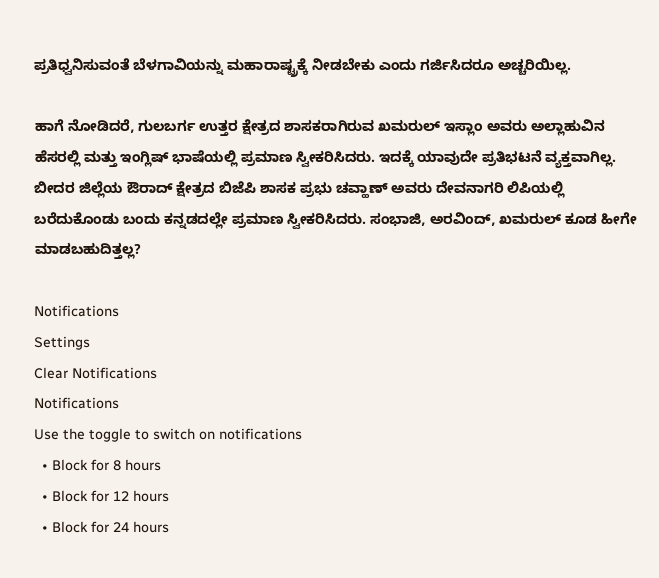ಪ್ರತಿಧ್ವನಿಸುವಂತೆ ಬೆಳಗಾವಿಯನ್ನು ಮಹಾರಾಷ್ಟ್ರಕ್ಕೆ ನೀಡಬೇಕು ಎಂದು ಗರ್ಜಿಸಿದರೂ ಅಚ್ಚರಿಯಿಲ್ಲ.

ಹಾಗೆ ನೋಡಿದರೆ, ಗುಲಬರ್ಗ ಉತ್ತರ ಕ್ಷೇತ್ರದ ಶಾಸಕರಾಗಿರುವ ಖಮರುಲ್ ಇಸ್ಲಾಂ ಅವರು ಅಲ್ಲಾಹುವಿನ ಹೆಸರಲ್ಲಿ ಮತ್ತು ಇಂಗ್ಲಿಷ್ ಭಾಷೆಯಲ್ಲಿ ಪ್ರಮಾಣ ಸ್ವೀಕರಿಸಿದರು. ಇದಕ್ಕೆ ಯಾವುದೇ ಪ್ರತಿಭಟನೆ ವ್ಯಕ್ತವಾಗಿಲ್ಲ. ಬೀದರ ಜಿಲ್ಲೆಯ ಔರಾದ್ ಕ್ಷೇತ್ರದ ಬಿಜೆಪಿ ಶಾಸಕ ಪ್ರಭು ಚವ್ಹಾಣ್ ಅವರು ದೇವನಾಗರಿ ಲಿಪಿಯಲ್ಲಿ ಬರೆದುಕೊಂಡು ಬಂದು ಕನ್ನಡದಲ್ಲೇ ಪ್ರಮಾಣ ಸ್ವೀಕರಿಸಿದರು. ಸಂಭಾಜಿ, ಅರವಿಂದ್, ಖಮರುಲ್ ಕೂಡ ಹೀಗೇ ಮಾಡಬಹುದಿತ್ತಲ್ಲ?

Notifications
Settings
Clear Notifications
Notifications
Use the toggle to switch on notifications
  • Block for 8 hours
  • Block for 12 hours
  • Block for 24 hours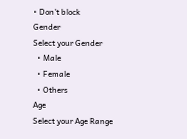• Don't block
Gender
Select your Gender
  • Male
  • Female
  • Others
Age
Select your Age Range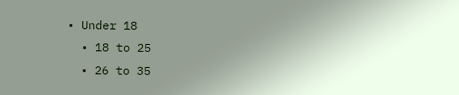• Under 18
  • 18 to 25
  • 26 to 35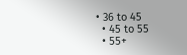• 36 to 45
  • 45 to 55
  • 55+